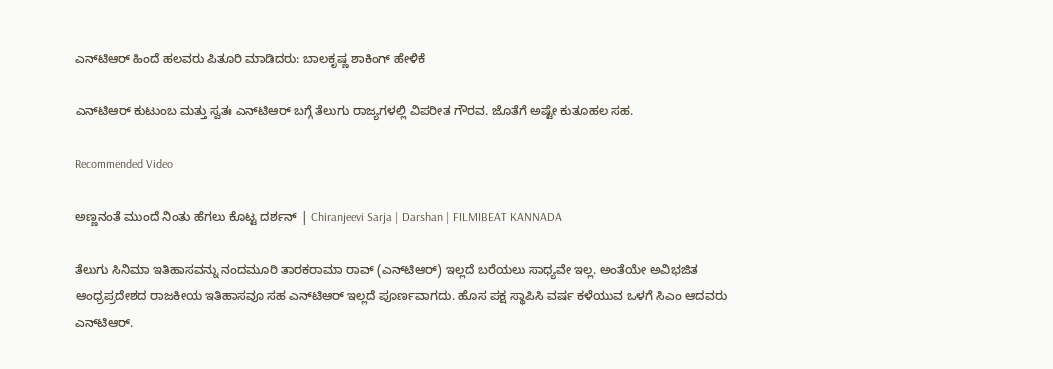ಎನ್‌ಟಿಆರ್‌ ಹಿಂದೆ ಹಲವರು ಪಿತೂರಿ ಮಾಡಿದರು: ಬಾಲಕೃಷ್ಣ ಶಾಕಿಂಗ್ ಹೇಳಿಕೆ

ಎನ್‌ಟಿಆರ್ ಕುಟುಂಬ ಮತ್ತು ಸ್ವತಃ ಎನ್‌ಟಿಆರ್ ಬಗ್ಗೆ ತೆಲುಗು ರಾಜ್ಯಗಳಲ್ಲಿ ವಿಪರೀತ ಗೌರವ. ಜೊತೆಗೆ ಅಷ್ಟೇ ಕುತೂಹಲ ಸಹ.

Recommended Video

ಅಣ್ಣನಂತೆ ಮುಂದೆ ನಿಂತು ಹೆಗಲು ಕೊಟ್ಟ ದರ್ಶನ್ | Chiranjeevi Sarja | Darshan | FILMIBEAT KANNADA

ತೆಲುಗು ಸಿನಿಮಾ ಇತಿಹಾಸವನ್ನು ನಂದಮೂರಿ ತಾರಕರಾಮಾ ರಾವ್ (ಎನ್‌ಟಿಆರ್) ಇಲ್ಲದೆ ಬರೆಯಲು ಸಾಧ್ಯವೇ ಇಲ್ಲ. ಅಂತೆಯೇ ಅವಿಭಜಿತ ಆಂಧ್ರಪ್ರದೇಶದ ರಾಜಕೀಯ ಇತಿಹಾಸವೂ ಸಹ ಎನ್‌ಟಿಆರ್ ಇಲ್ಲದೆ ಪೂರ್ಣವಾಗದು. ಹೊಸ ಪಕ್ಷ ಸ್ಥಾಪಿಸಿ ವರ್ಷ ಕಳೆಯುವ ಒಳಗೆ ಸಿಎಂ ಆದವರು ಎನ್‌ಟಿಆರ್.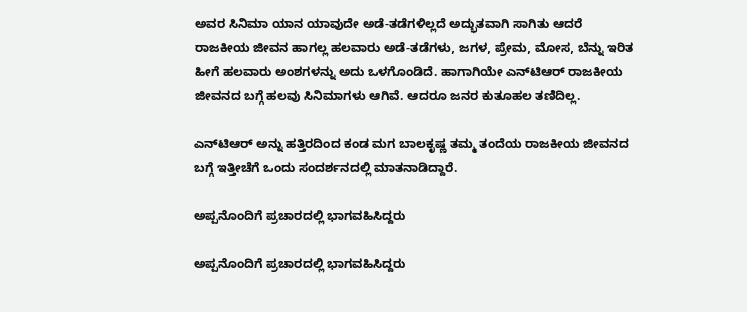ಅವರ ಸಿನಿಮಾ ಯಾನ ಯಾವುದೇ ಅಡೆ-ತಡೆಗಳಿಲ್ಲದೆ ಅದ್ಭುತವಾಗಿ ಸಾಗಿತು ಆದರೆ ರಾಜಕೀಯ ಜೀವನ ಹಾಗಲ್ಲ ಹಲವಾರು ಅಡೆ-ತಡೆಗಳು, ಜಗಳ, ಪ್ರೇಮ, ಮೋಸ, ಬೆನ್ನು ಇರಿತ ಹೀಗೆ ಹಲವಾರು ಅಂಶಗಳನ್ನು ಅದು ಒಳಗೊಂಡಿದೆ. ಹಾಗಾಗಿಯೇ ಎನ್‌ಟಿಆರ್ ರಾಜಕೀಯ ಜೀವನದ ಬಗ್ಗೆ ಹಲವು ಸಿನಿಮಾಗಳು ಆಗಿವೆ. ಆದರೂ ಜನರ ಕುತೂಹಲ ತಣಿದಿಲ್ಲ.

ಎನ್‌ಟಿಆರ್ ಅನ್ನು ಹತ್ತಿರದಿಂದ ಕಂಡ ಮಗ ಬಾಲಕೃಷ್ಣ ತಮ್ಮ ತಂದೆಯ ರಾಜಕೀಯ ಜೀವನದ ಬಗ್ಗೆ ಇತ್ತೀಚೆಗೆ ಒಂದು ಸಂದರ್ಶನದಲ್ಲಿ ಮಾತನಾಡಿದ್ದಾರೆ.

ಅಪ್ಪನೊಂದಿಗೆ ಪ್ರಚಾರದಲ್ಲಿ ಭಾಗವಹಿಸಿದ್ದರು

ಅಪ್ಪನೊಂದಿಗೆ ಪ್ರಚಾರದಲ್ಲಿ ಭಾಗವಹಿಸಿದ್ದರು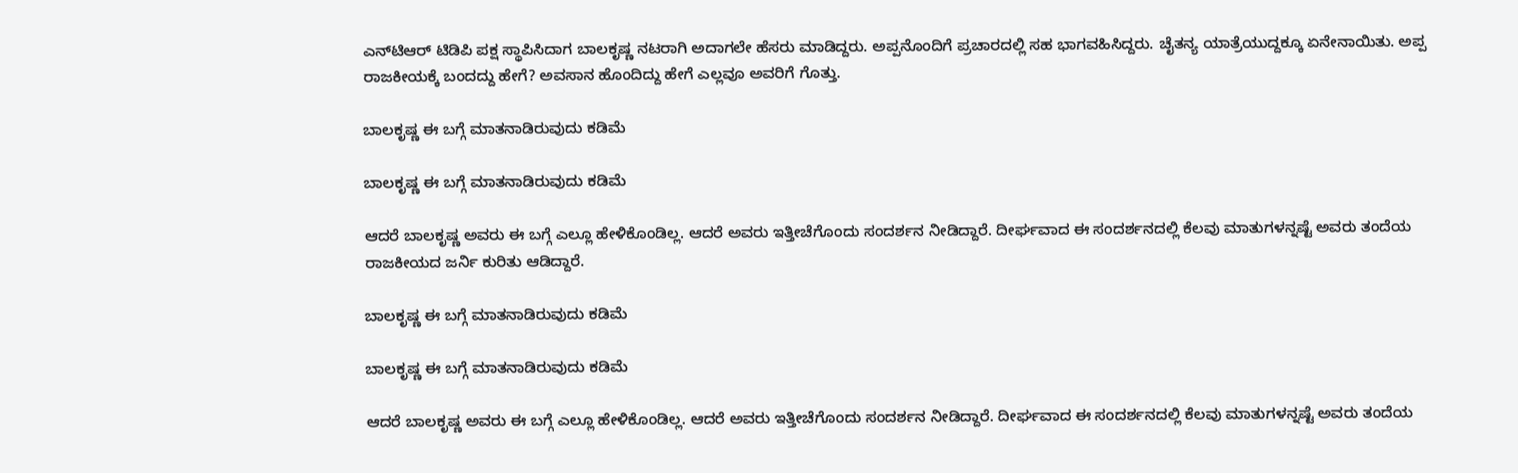ಎನ್‌ಟಿಆರ್ ಟಿಡಿಪಿ ಪಕ್ಷ ಸ್ಥಾಪಿಸಿದಾಗ ಬಾಲಕೃಷ್ಣ ನಟರಾಗಿ ಅದಾಗಲೇ ಹೆಸರು ಮಾಡಿದ್ದರು. ಅಪ್ಪನೊಂದಿಗೆ ಪ್ರಚಾರದಲ್ಲಿ ಸಹ ಭಾಗವಹಿಸಿದ್ದರು. ಚೈತನ್ಯ ಯಾತ್ರೆಯುದ್ದಕ್ಕೂ ಏನೇನಾಯಿತು. ಅಪ್ಪ ರಾಜಕೀಯಕ್ಕೆ ಬಂದದ್ದು ಹೇಗೆ? ಅವಸಾನ ಹೊಂದಿದ್ದು ಹೇಗೆ ಎಲ್ಲವೂ ಅವರಿಗೆ ಗೊತ್ತು.

ಬಾಲಕೃಷ್ಣ ಈ ಬಗ್ಗೆ ಮಾತನಾಡಿರುವುದು ಕಡಿಮೆ

ಬಾಲಕೃಷ್ಣ ಈ ಬಗ್ಗೆ ಮಾತನಾಡಿರುವುದು ಕಡಿಮೆ

ಆದರೆ ಬಾಲಕೃಷ್ಣ ಅವರು ಈ ಬಗ್ಗೆ ಎಲ್ಲೂ ಹೇಳಿಕೊಂಡಿಲ್ಲ. ಆದರೆ ಅವರು ಇತ್ತೀಚೆಗೊಂದು ಸಂದರ್ಶನ ನೀಡಿದ್ದಾರೆ. ದೀರ್ಘವಾದ ಈ ಸಂದರ್ಶನದಲ್ಲಿ ಕೆಲವು ಮಾತುಗಳನ್ನಷ್ಟೆ ಅವರು ತಂದೆಯ ರಾಜಕೀಯದ ಜರ್ನಿ ಕುರಿತು ಆಡಿದ್ದಾರೆ.

ಬಾಲಕೃಷ್ಣ ಈ ಬಗ್ಗೆ ಮಾತನಾಡಿರುವುದು ಕಡಿಮೆ

ಬಾಲಕೃಷ್ಣ ಈ ಬಗ್ಗೆ ಮಾತನಾಡಿರುವುದು ಕಡಿಮೆ

ಆದರೆ ಬಾಲಕೃಷ್ಣ ಅವರು ಈ ಬಗ್ಗೆ ಎಲ್ಲೂ ಹೇಳಿಕೊಂಡಿಲ್ಲ. ಆದರೆ ಅವರು ಇತ್ತೀಚೆಗೊಂದು ಸಂದರ್ಶನ ನೀಡಿದ್ದಾರೆ. ದೀರ್ಘವಾದ ಈ ಸಂದರ್ಶನದಲ್ಲಿ ಕೆಲವು ಮಾತುಗಳನ್ನಷ್ಟೆ ಅವರು ತಂದೆಯ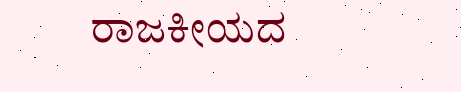ರಾಜಕೀಯದ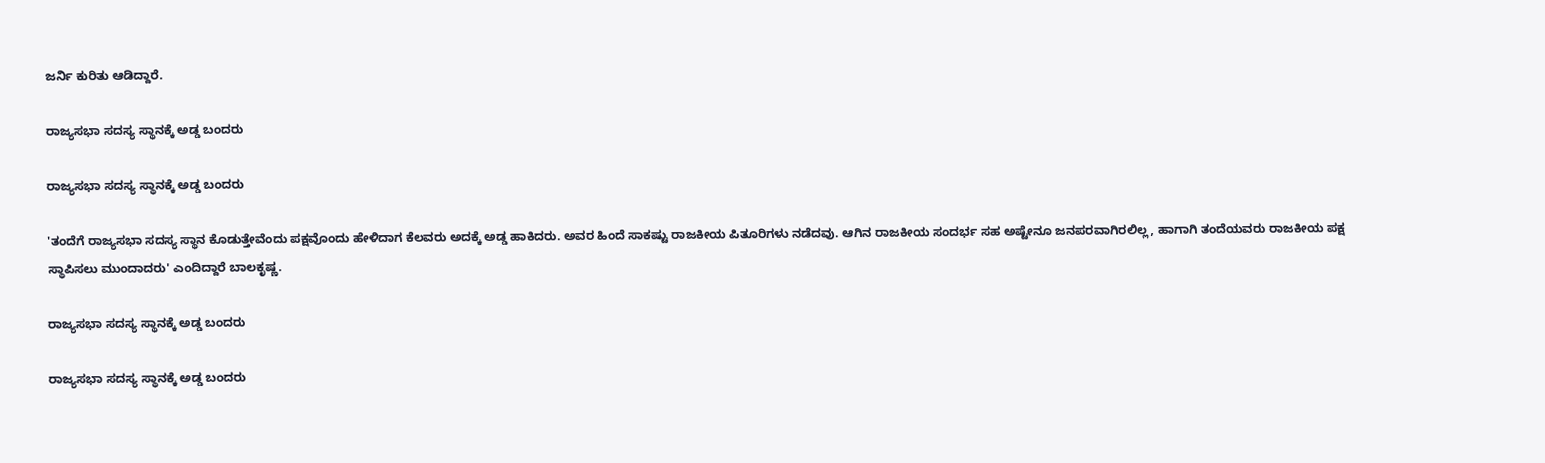ಜರ್ನಿ ಕುರಿತು ಆಡಿದ್ದಾರೆ.

ರಾಜ್ಯಸಭಾ ಸದಸ್ಯ ಸ್ಥಾನಕ್ಕೆ ಅಡ್ಡ ಬಂದರು

ರಾಜ್ಯಸಭಾ ಸದಸ್ಯ ಸ್ಥಾನಕ್ಕೆ ಅಡ್ಡ ಬಂದರು

'ತಂದೆಗೆ ರಾಜ್ಯಸಭಾ ಸದಸ್ಯ ಸ್ಥಾನ ಕೊಡುತ್ತೇವೆಂದು ಪಕ್ಷವೊಂದು ಹೇಳಿದಾಗ ಕೆಲವರು ಅದಕ್ಕೆ ಅಡ್ಡ ಹಾಕಿದರು. ಅವರ ಹಿಂದೆ ಸಾಕಷ್ಟು ರಾಜಕೀಯ ಪಿತೂರಿಗಳು ನಡೆದವು. ಆಗಿನ ರಾಜಕೀಯ ಸಂದರ್ಭ ಸಹ ಅಷ್ಟೇನೂ ಜನಪರವಾಗಿರಲಿಲ್ಲ, ಹಾಗಾಗಿ ತಂದೆಯವರು ರಾಜಕೀಯ ಪಕ್ಷ ಸ್ಥಾಪಿಸಲು ಮುಂದಾದರು' ಎಂದಿದ್ದಾರೆ ಬಾಲಕೃಷ್ಣ.

ರಾಜ್ಯಸಭಾ ಸದಸ್ಯ ಸ್ಥಾನಕ್ಕೆ ಅಡ್ಡ ಬಂದರು

ರಾಜ್ಯಸಭಾ ಸದಸ್ಯ ಸ್ಥಾನಕ್ಕೆ ಅಡ್ಡ ಬಂದರು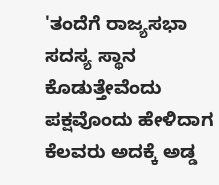'ತಂದೆಗೆ ರಾಜ್ಯಸಭಾ ಸದಸ್ಯ ಸ್ಥಾನ ಕೊಡುತ್ತೇವೆಂದು ಪಕ್ಷವೊಂದು ಹೇಳಿದಾಗ ಕೆಲವರು ಅದಕ್ಕೆ ಅಡ್ಡ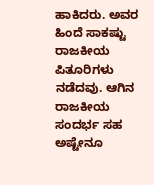ಹಾಕಿದರು. ಅವರ ಹಿಂದೆ ಸಾಕಷ್ಟು ರಾಜಕೀಯ ಪಿತೂರಿಗಳು ನಡೆದವು. ಆಗಿನ ರಾಜಕೀಯ ಸಂದರ್ಭ ಸಹ ಅಷ್ಟೇನೂ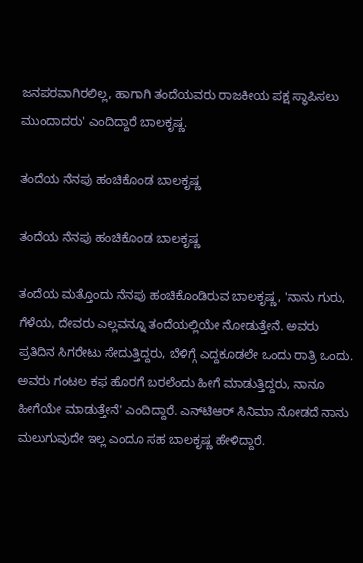ಜನಪರವಾಗಿರಲಿಲ್ಲ, ಹಾಗಾಗಿ ತಂದೆಯವರು ರಾಜಕೀಯ ಪಕ್ಷ ಸ್ಥಾಪಿಸಲು ಮುಂದಾದರು' ಎಂದಿದ್ದಾರೆ ಬಾಲಕೃಷ್ಣ.

ತಂದೆಯ ನೆನಪು ಹಂಚಿಕೊಂಡ ಬಾಲಕೃಷ್ಣ

ತಂದೆಯ ನೆನಪು ಹಂಚಿಕೊಂಡ ಬಾಲಕೃಷ್ಣ

ತಂದೆಯ ಮತ್ತೊಂದು ನೆನಪು ಹಂಚಿಕೊಂಡಿರುವ ಬಾಲಕೃಷ್ಣ, 'ನಾನು ಗುರು, ಗೆಳೆಯ, ದೇವರು ಎಲ್ಲವನ್ನೂ ತಂದೆಯಲ್ಲಿಯೇ ನೋಡುತ್ತೇನೆ. ಅವರು ಪ್ರತಿದಿನ ಸಿಗರೇಟು ಸೇದುತ್ತಿದ್ದರು, ಬೆಳಿಗ್ಗೆ ಎದ್ದಕೂಡಲೇ ಒಂದು ರಾತ್ರಿ ಒಂದು. ಅವರು ಗಂಟಲ ಕಫ ಹೊರಗೆ ಬರಲೆಂದು ಹೀಗೆ ಮಾಡುತ್ತಿದ್ದರು, ನಾನೂ ಹೀಗೆಯೇ ಮಾಡುತ್ತೇನೆ' ಎಂದಿದ್ದಾರೆ. ಎನ್‌ಟಿಆರ್ ಸಿನಿಮಾ ನೋಡದೆ ನಾನು ಮಲುಗುವುದೇ ಇಲ್ಲ ಎಂದೂ ಸಹ ಬಾಲಕೃಷ್ಣ ಹೇಳಿದ್ದಾರೆ.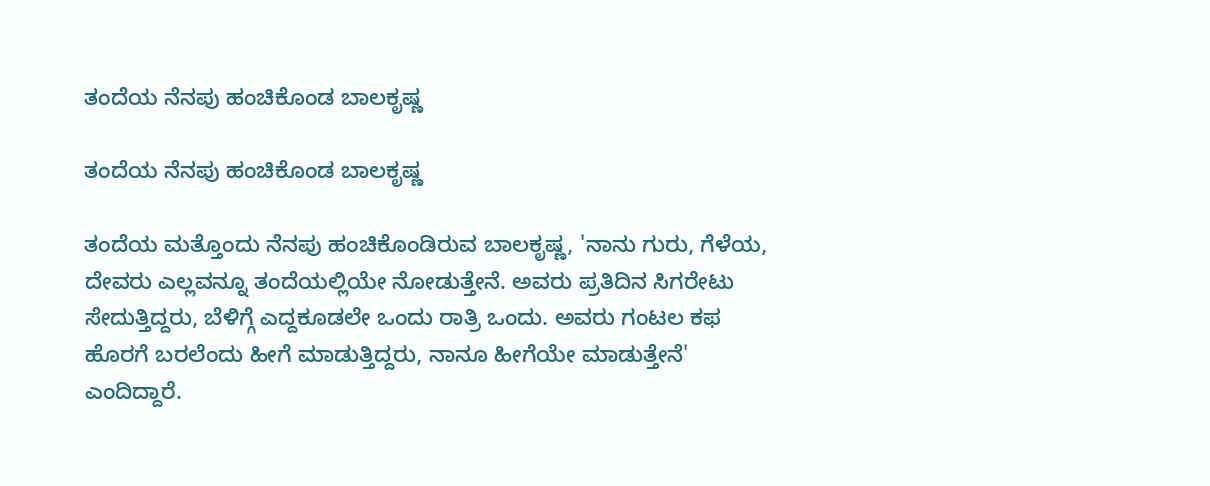ತಂದೆಯ ನೆನಪು ಹಂಚಿಕೊಂಡ ಬಾಲಕೃಷ್ಣ

ತಂದೆಯ ನೆನಪು ಹಂಚಿಕೊಂಡ ಬಾಲಕೃಷ್ಣ

ತಂದೆಯ ಮತ್ತೊಂದು ನೆನಪು ಹಂಚಿಕೊಂಡಿರುವ ಬಾಲಕೃಷ್ಣ, 'ನಾನು ಗುರು, ಗೆಳೆಯ, ದೇವರು ಎಲ್ಲವನ್ನೂ ತಂದೆಯಲ್ಲಿಯೇ ನೋಡುತ್ತೇನೆ. ಅವರು ಪ್ರತಿದಿನ ಸಿಗರೇಟು ಸೇದುತ್ತಿದ್ದರು, ಬೆಳಿಗ್ಗೆ ಎದ್ದಕೂಡಲೇ ಒಂದು ರಾತ್ರಿ ಒಂದು. ಅವರು ಗಂಟಲ ಕಫ ಹೊರಗೆ ಬರಲೆಂದು ಹೀಗೆ ಮಾಡುತ್ತಿದ್ದರು, ನಾನೂ ಹೀಗೆಯೇ ಮಾಡುತ್ತೇನೆ' ಎಂದಿದ್ದಾರೆ.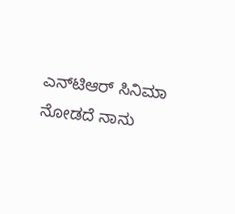ಎನ್‌ಟಿಆರ್ ಸಿನಿಮಾ ನೋಡದೆ ನಾನು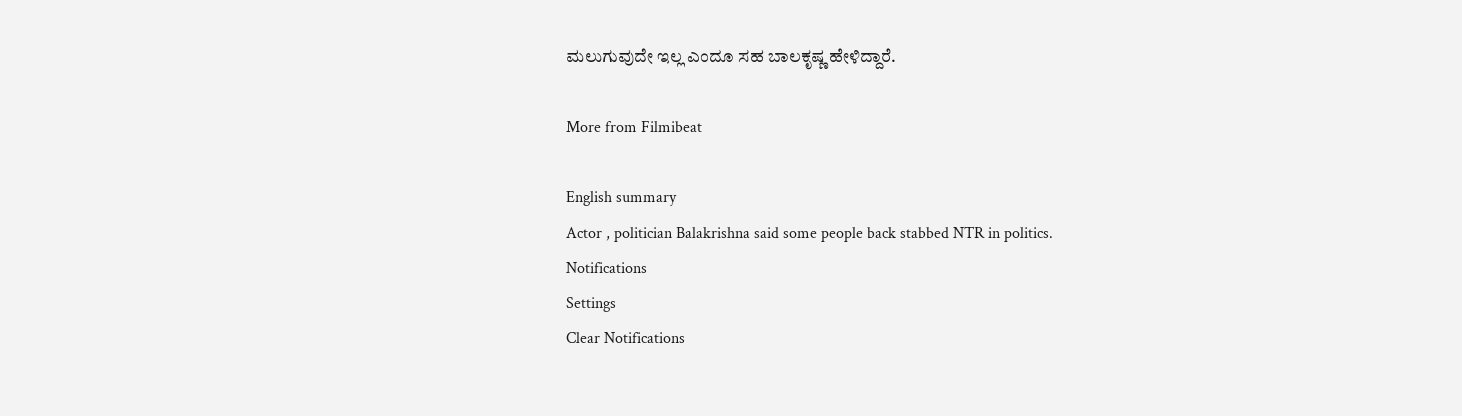ಮಲುಗುವುದೇ ಇಲ್ಲ ಎಂದೂ ಸಹ ಬಾಲಕೃಷ್ಣ ಹೇಳಿದ್ದಾರೆ.

More from Filmibeat

English summary
Actor , politician Balakrishna said some people back stabbed NTR in politics.
Notifications
Settings
Clear Notifications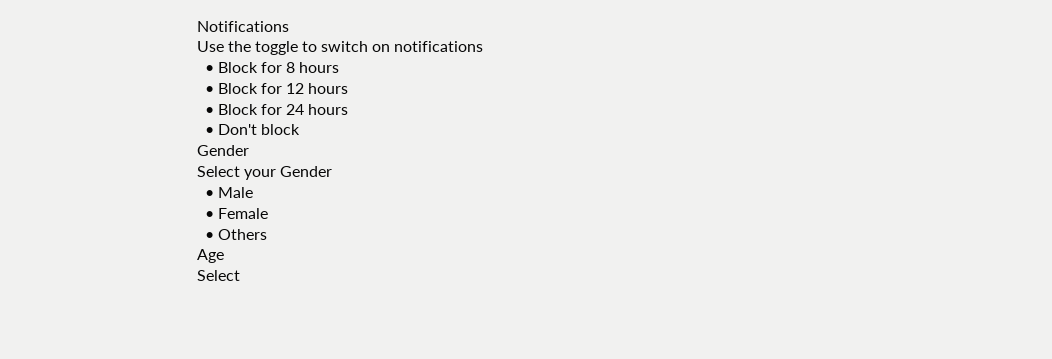Notifications
Use the toggle to switch on notifications
  • Block for 8 hours
  • Block for 12 hours
  • Block for 24 hours
  • Don't block
Gender
Select your Gender
  • Male
  • Female
  • Others
Age
Select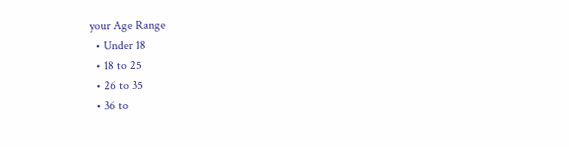your Age Range
  • Under 18
  • 18 to 25
  • 26 to 35
  • 36 to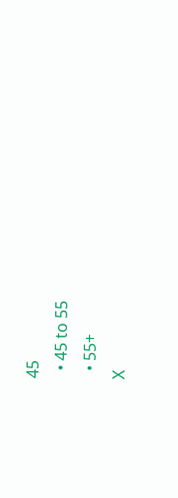45
  • 45 to 55
  • 55+
X